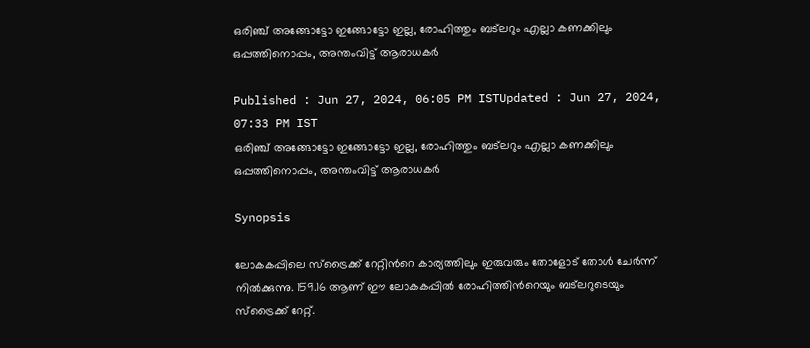ഒരിഞ്ച് അങ്ങോട്ടോ ഇങ്ങോട്ടോ ഇല്ല, രോഹിത്തും ബട്‌ലറും എല്ലാ കണക്കിലും ഒപ്പത്തിനൊപ്പം, അന്തംവിട്ട് ആരാധകർ

Published : Jun 27, 2024, 06:05 PM ISTUpdated : Jun 27, 2024, 07:33 PM IST
ഒരിഞ്ച് അങ്ങോട്ടോ ഇങ്ങോട്ടോ ഇല്ല, രോഹിത്തും ബട്‌ലറും എല്ലാ കണക്കിലും ഒപ്പത്തിനൊപ്പം, അന്തംവിട്ട് ആരാധകർ

Synopsis

ലോകകപ്പിലെ സ്ട്രൈക്ക് റേറ്റിന്‍റെ കാര്യത്തിലും ഇരുവരും തോളോട് തോള്‍ ചേര്‍ന്ന് നില്‍ക്കുന്നു. 159.16 ആണ് ഈ ലോകകപ്പില്‍ രോഹിത്തിന്‍റെയും ബട്‌ലറുടെയും സ്ട്രൈക്ക് റേറ്റ്.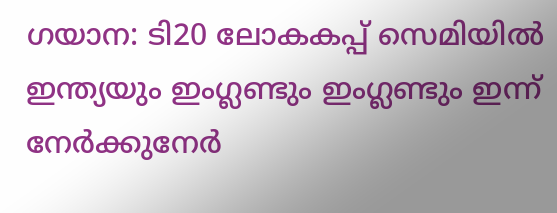ഗയാന: ടി20 ലോകകപ്പ് സെമിയില്‍ ഇന്ത്യയും ഇംഗ്ലണ്ടും ഇംഗ്ലണ്ടും ഇന്ന് നേര്‍ക്കുനേര്‍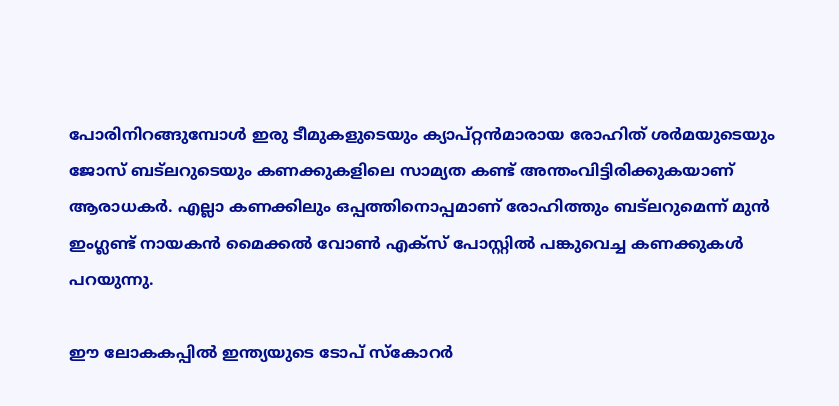പോരിനിറങ്ങുമ്പോള്‍ ഇരു ടീമുകളുടെയും ക്യാപ്റ്റന്‍മാരായ രോഹിത് ശര്‍മയുടെയും ജോസ് ബട്‌ലറുടെയും കണക്കുകളിലെ സാമ്യത കണ്ട് അന്തംവിട്ടിരിക്കുകയാണ് ആരാധകര്‍. എല്ലാ കണക്കിലും ഒപ്പത്തിനൊപ്പമാണ് രോഹിത്തും ബട്‌ലറുമെന്ന് മുന്‍ ഇംഗ്ലണ്ട് നായകന്‍ മൈക്കല്‍ വോൺ എക്സ് പോസ്റ്റില്‍ പങ്കുവെച്ച കണക്കുകള്‍ പറയുന്നു.

ഈ ലോകകപ്പില്‍ ഇന്ത്യയുടെ ടോപ് സ്കോറര്‍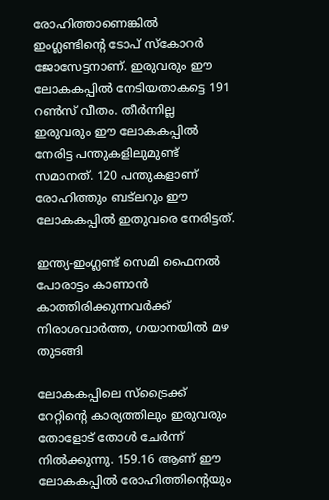രോഹിത്താണെങ്കില്‍ ഇംഗ്ലണ്ടിന്‍റെ ടോപ് സ്കോറര്‍ ജോസേട്ടനാണ്. ഇരുവരും ഈ ലോകകപ്പില്‍ നേടിയതാകട്ടെ 191 റണ്‍സ് വീതം. തീര്‍ന്നില്ല ഇരുവരും ഈ ലോകകപ്പില്‍ നേരിട്ട പന്തുകളിലുമുണ്ട് സമാനത്. 120 പന്തുകളാണ് രോഹിത്തും ബട്‌ലറും ഈ ലോകകപ്പില്‍ ഇതുവരെ നേരിട്ടത്.

ഇന്ത്യ-ഇംഗ്ലണ്ട് സെമി ഫൈനല്‍ പോരാട്ടം കാണാന്‍ കാത്തിരിക്കുന്നവര്‍ക്ക് നിരാശവാര്‍ത്ത, ഗയാനയില്‍ മഴ തുടങ്ങി

ലോകകപ്പിലെ സ്ട്രൈക്ക് റേറ്റിന്‍റെ കാര്യത്തിലും ഇരുവരും തോളോട് തോള്‍ ചേര്‍ന്ന് നില്‍ക്കുന്നു. 159.16 ആണ് ഈ ലോകകപ്പില്‍ രോഹിത്തിന്‍റെയും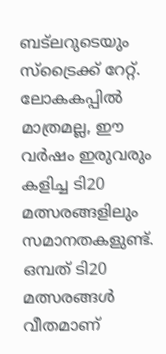ബട്‌ലറുടെയും സ്ട്രൈക്ക് റേറ്റ്. ലോകകപ്പില്‍ മാത്രമല്ല, ഈ വര്‍ഷം ഇരുവരും കളിച്ച ടി20 മത്സരങ്ങളിലും സമാനതകളുണ്ട്. ഒമ്പത് ടി20 മത്സരങ്ങള്‍ വീതമാണ്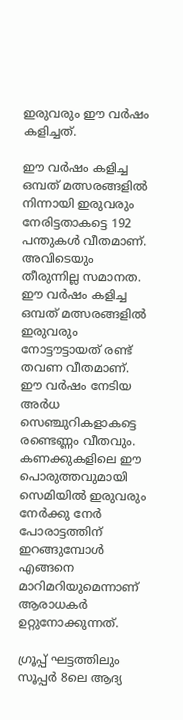ഇരുവരും ഈ വര്‍ഷം കളിച്ചത്.

ഈ വര്‍ഷം കളിച്ച ഒമ്പത് മത്സരങ്ങളില്‍ നിന്നായി ഇരുവരും നേരിട്ടതാകട്ടെ 192 പന്തുകള്‍ വീതമാണ്. അവിടെയും തീരുന്നില്ല സമാനത. ഈ വര്‍ഷം കളിച്ച ഒമ്പത് മത്സരങ്ങളില്‍ ഇരുവരും നോട്ടൗട്ടായത് രണ്ട് തവണ വീതമാണ്. ഈ വര്‍ഷം നേടിയ അര്‍ധ സെഞ്ചുറികളാകട്ടെ രണ്ടെണ്ണം വീതവും. കണക്കുകളിലെ ഈ പൊരുത്തവുമായി സെമിയിൽ ഇരുവരും നേര്‍ക്കു നേര്‍ പോരാട്ടത്തിന് ഇറങ്ങുമ്പോള്‍ എങ്ങനെ മാറിമറിയുമെന്നാണ് ആരാധകര്‍ ഉറ്റുനോക്കുന്നത്.

ഗ്രൂപ്പ് ഘട്ടത്തിലും സൂപ്പര്‍ 8ലെ ആദ്യ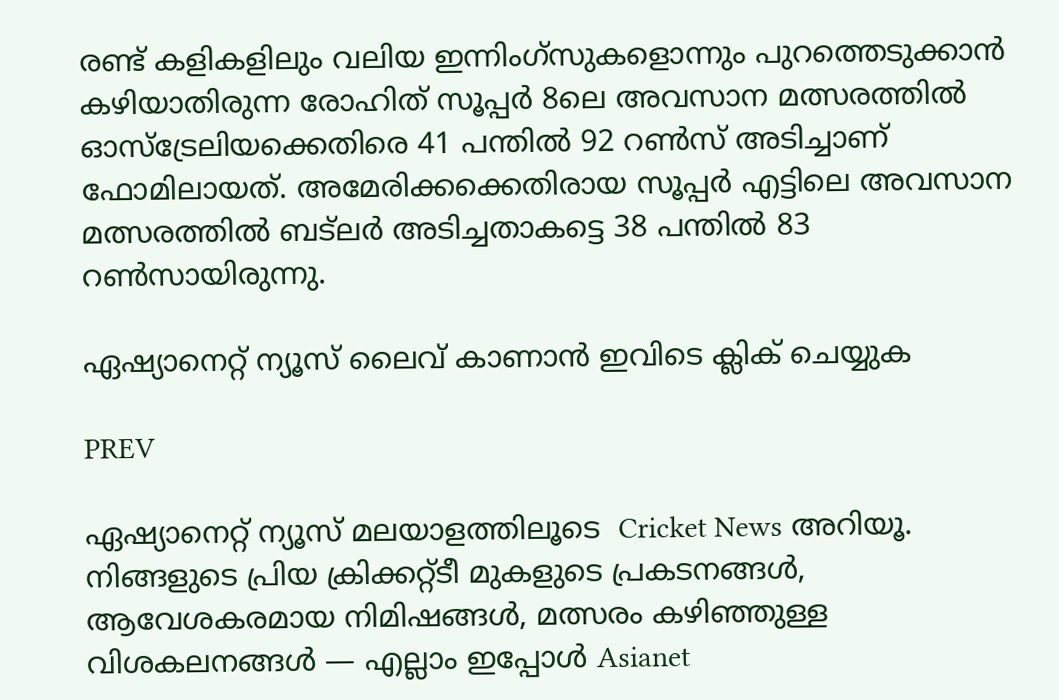രണ്ട് കളികളിലും വലിയ ഇന്നിംഗ്സുകളൊന്നും പുറത്തെടുക്കാന്‍ കഴിയാതിരുന്ന രോഹിത് സൂപ്പര്‍ 8ലെ അവസാന മത്സരത്തില്‍ ഓസ്ട്രേലിയക്കെതിരെ 41 പന്തില്‍ 92 റണ്‍സ് അടിച്ചാണ് ഫോമിലായത്. അമേരിക്കക്കെതിരായ സൂപ്പര്‍ എട്ടിലെ അവസാന മത്സരത്തില്‍ ബട്‌ലര്‍ അടിച്ചതാകട്ടെ 38 പന്തില്‍ 83 റണ്‍സായിരുന്നു.

ഏഷ്യാനെറ്റ് ന്യൂസ് ലൈവ് കാണാന്‍ ഇവിടെ ക്ലിക് ചെയ്യുക

PREV

ഏഷ്യാനെറ്റ് ന്യൂസ് മലയാളത്തിലൂടെ  Cricket News അറിയൂ.  നിങ്ങളുടെ പ്രിയ ക്രിക്കറ്റ്ടീ മുകളുടെ പ്രകടനങ്ങൾ, ആവേശകരമായ നിമിഷങ്ങൾ, മത്സരം കഴിഞ്ഞുള്ള വിശകലനങ്ങൾ — എല്ലാം ഇപ്പോൾ Asianet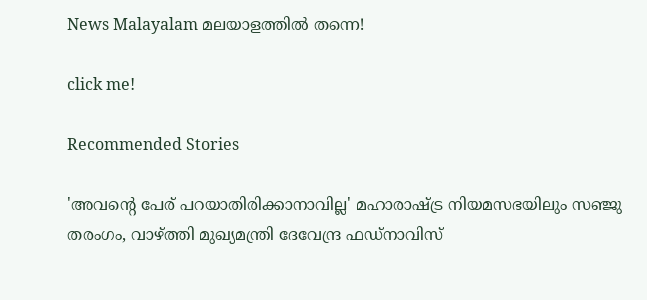News Malayalam മലയാളത്തിൽ തന്നെ!

click me!

Recommended Stories

'അവന്‍റെ പേര് പറയാതിരിക്കാനാവില്ല' മഹാരാഷ്ട്ര നിയമസഭയിലും സഞ്ജു തരംഗം, വാഴ്ത്തി മുഖ്യമന്ത്രി ദേവേന്ദ്ര ഫഡ്‌നാവിസ്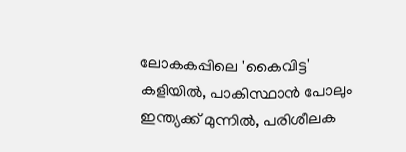ലോകകപ്പിലെ 'കൈവിട്ട' കളിയിൽ, പാകിസ്ഥാൻ പോലും ഇന്ത്യക്ക് മുന്നില്‍, പരിശീലക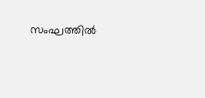സംഘത്തില്‍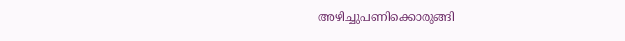അഴിച്ചുപണിക്കൊരുങ്ങി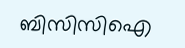ബിസിസിഐ